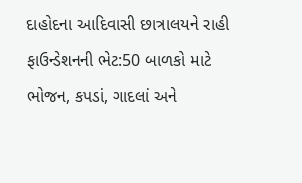દાહોદના આદિવાસી છાત્રાલયને રાહી ફાઉન્ડેશનની ભેટ:50 બાળકો માટે ભોજન, કપડાં, ગાદલાં અને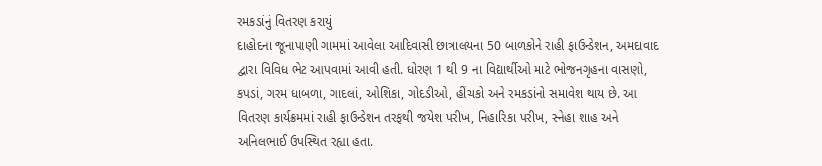રમકડાંનું વિતરણ કરાયું
દાહોદના જૂનાપાણી ગામમાં આવેલા આદિવાસી છાત્રાલયના 50 બાળકોને રાહી ફાઉન્ડેશન, અમદાવાદ દ્વારા વિવિધ ભેટ આપવામાં આવી હતી. ધોરણ 1 થી 9 ના વિદ્યાર્થીઓ માટે ભોજનગૃહના વાસણો, કપડાં, ગરમ ધાબળા, ગાદલાં, ઓશિકા, ગોદડીઓ, હીંચકો અને રમકડાંનો સમાવેશ થાય છે. આ વિતરણ કાર્યક્રમમાં રાહી ફાઉન્ડેશન તરફથી જયેશ પરીખ, નિહારિકા પરીખ, સ્નેહા શાહ અને અનિલભાઈ ઉપસ્થિત રહ્યા હતા.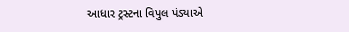આધાર ટ્રસ્ટના વિપુલ પંડ્યાએ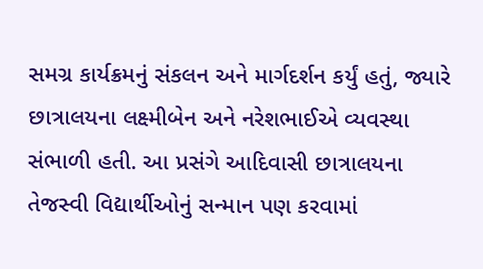સમગ્ર કાર્યક્રમનું સંકલન અને માર્ગદર્શન કર્યું હતું, જ્યારે છાત્રાલયના લક્ષ્મીબેન અને નરેશભાઈએ વ્યવસ્થા સંભાળી હતી. આ પ્રસંગે આદિવાસી છાત્રાલયના તેજસ્વી વિદ્યાર્થીઓનું સન્માન પણ કરવામાં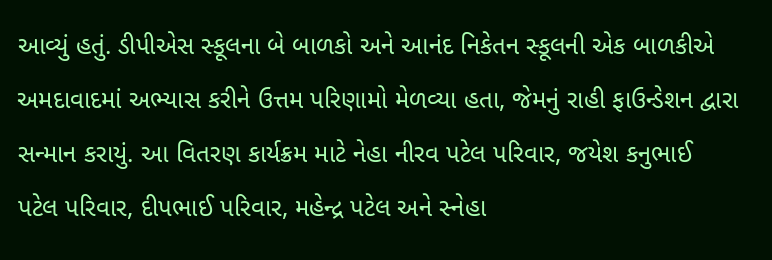આવ્યું હતું. ડીપીએસ સ્કૂલના બે બાળકો અને આનંદ નિકેતન સ્કૂલની એક બાળકીએ અમદાવાદમાં અભ્યાસ કરીને ઉત્તમ પરિણામો મેળવ્યા હતા, જેમનું રાહી ફાઉન્ડેશન દ્વારા સન્માન કરાયું. આ વિતરણ કાર્યક્રમ માટે નેહા નીરવ પટેલ પરિવાર, જયેશ કનુભાઈ પટેલ પરિવાર, દીપભાઈ પરિવાર, મહેન્દ્ર પટેલ અને સ્નેહા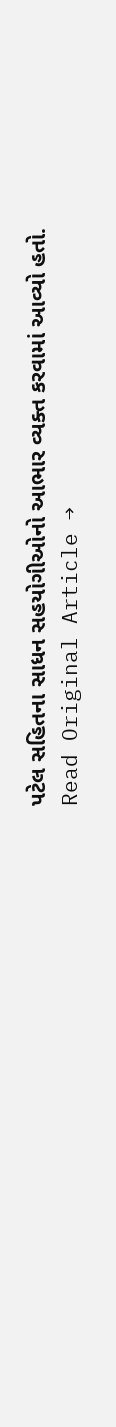પટેલ સહિતના સાધન સહયોગીઓનો આભાર વ્યક્ત કરવામાં આવ્યો હતો.
Read Original Article →